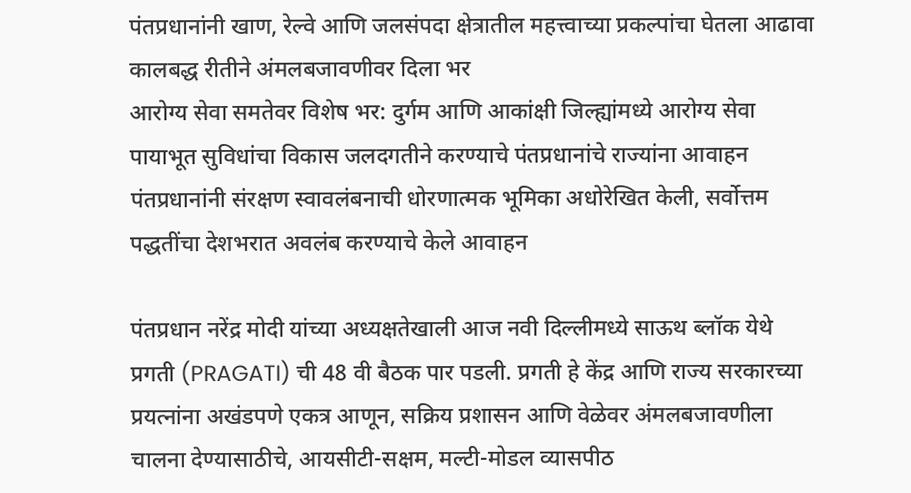पंतप्रधानांनी खाण, रेल्वे आणि जलसंपदा क्षेत्रातील महत्त्वाच्या प्रकल्पांचा घेतला आढावा कालबद्ध रीतीने अंमलबजावणीवर दिला भर
आरोग्य सेवा समतेवर विशेष भर: दुर्गम आणि आकांक्षी जिल्ह्यांमध्ये आरोग्य सेवा पायाभूत सुविधांचा विकास जलदगतीने करण्याचे पंतप्रधानांचे राज्यांना आवाहन
पंतप्रधानांनी संरक्षण स्वावलंबनाची धोरणात्मक भूमिका अधोरेखित केली, सर्वोत्तम पद्धतींचा देशभरात अवलंब करण्याचे केले आवाहन

पंतप्रधान नरेंद्र मोदी यांच्या अध्यक्षतेखाली आज नवी दिल्लीमध्ये साऊथ ब्लॉक येथे प्रगती (PRAGATI) ची 48 वी बैठक पार पडली. प्रगती हे केंद्र आणि राज्य सरकारच्या प्रयत्नांना अखंडपणे एकत्र आणून, सक्रिय प्रशासन आणि वेळेवर अंमलबजावणीला चालना देण्यासाठीचे, आयसीटी-सक्षम, मल्टी-मोडल व्यासपीठ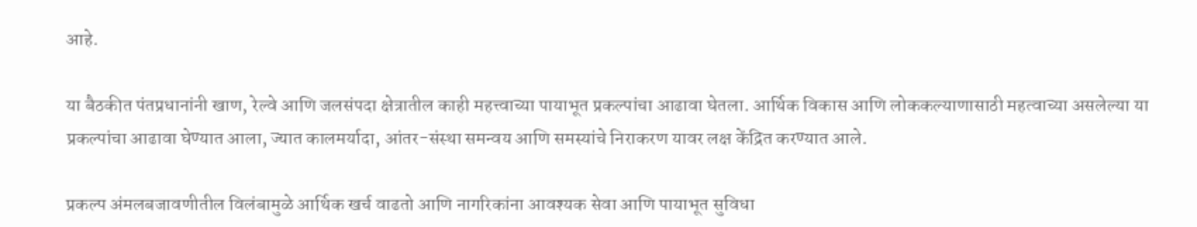आहे.

या बैठकीत पंतप्रधानांनी खाण, रेल्वे आणि जलसंपदा क्षेत्रातील काही महत्त्वाच्या पायाभूत प्रकल्पांचा आढावा घेतला. आर्थिक विकास आणि लोककल्याणासाठी महत्वाच्या असलेल्या या प्रकल्पांचा आढावा घेण्यात आला, ज्यात कालमर्यादा, आंतर-संस्था समन्वय आणि समस्यांचे निराकरण यावर लक्ष केंद्रित करण्यात आले.

प्रकल्प अंमलबजावणीतील विलंबामुळे आर्थिक खर्च वाढतो आणि नागरिकांना आवश्यक सेवा आणि पायाभूत सुविधा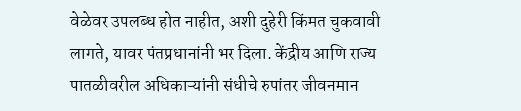वेळेवर उपलब्ध होत नाहीत, अशी दुहेरी किंमत चुकवावी लागते, यावर पंतप्रधानांनी भर दिला. केंद्रीय आणि राज्य पातळीवरील अधिकाऱ्यांनी संधीचे रुपांतर जीवनमान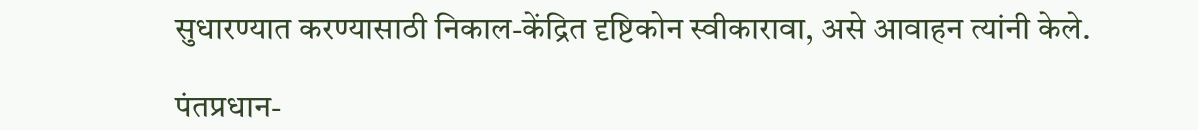सुधारण्यात करण्यासाठी निकाल-केंद्रित दृष्टिकोन स्वीकारावा, असे आवाहन त्यांनी केले.

पंतप्रधान-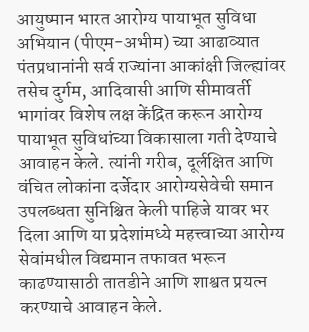आयुष्मान भारत आरोग्य पायाभूत सुविधा अभियान (पीएम-अभीम) च्या आढाव्यात पंतप्रधानांनी सर्व राज्यांना आकांक्षी जिल्ह्यांवर तसेच दुर्गम, आदिवासी आणि सीमावर्ती भागांवर विशेष लक्ष केंद्रित करून आरोग्य पायाभूत सुविधांच्या विकासाला गती देण्याचे आवाहन केले. त्यांनी गरीब, दूर्लक्षित आणि वंचित लोकांना दर्जेदार आरोग्यसेवेची समान उपलब्धता सुनिश्चित केली पाहिजे यावर भर दिला आणि या प्रदेशांमध्ये महत्त्वाच्या आरोग्य सेवांमधील विद्यमान तफावत भरून काढण्यासाठी तातडीने आणि शाश्वत प्रयत्न करण्याचे आवाहन केले.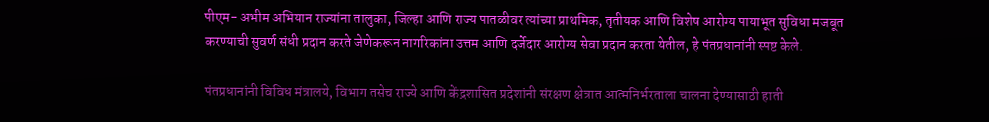पीएम- अभीम अभियान राज्यांना तालुका, जिल्हा आणि राज्य पातळीवर त्यांच्या प्राथमिक, तृतीयक आणि विशेष आरोग्य पायाभूत सुविधा मजबूत करण्याची सुवर्ण संधी प्रदान करते जेणेकरून नागरिकांना उत्तम आणि दर्जेदार आरोग्य सेवा प्रदान करता येतील, हे पंतप्रधानांनी स्पष्ट केले.

पंतप्रधानांनी विविध मंत्रालये, विभाग तसेच राज्ये आणि केंद्रशासित प्रदेशांनी संरक्षण क्षेत्रात आत्मनिर्भरताला चालना देण्यासाठी हाती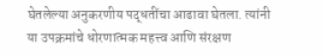घेतलेल्या अनुकरणीय पद्धतींचा आढावा घेतला. त्यांनी या उपक्रमांचे धोरणात्मक महत्त्व आणि संरक्षण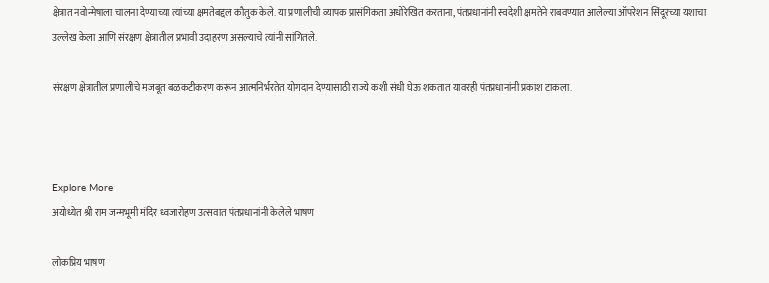क्षेत्रात नवोन्मेषाला चालना देण्याच्या त्यांच्या क्षमतेबद्दल कौतुक केले. या प्रणालीची व्यापक प्रासंगिकता अधोरेखित करताना, पंतप्रधानांनी स्वदेशी क्षमतेने राबवण्यात आलेल्या ऑपरेशन सिंदूरच्या यशाचा उल्लेख केला आणि संरक्षण क्षेत्रातील प्रभावी उदाहरण असल्याचे त्यांनी सांगितले.

संरक्षण क्षेत्रातील प्रणालीचे मजबूत बळकटीकरण करून आत्मनिर्भरतेत योगदान देण्यासाठी राज्ये कशी संधी घेऊ शकतात यावरही पंतप्रधानांनी प्रकाश टाकला.



Explore More
अयोध्येत श्री राम जन्मभूमी मंदिर ध्वजारोहण उत्सवात पंतप्रधानांनी केलेले भाषण

लोकप्रिय भाषण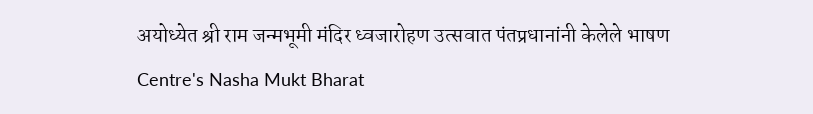अयोध्येत श्री राम जन्मभूमी मंदिर ध्वजारोहण उत्सवात पंतप्रधानांनी केलेले भाषण
Centre's Nasha Mukt Bharat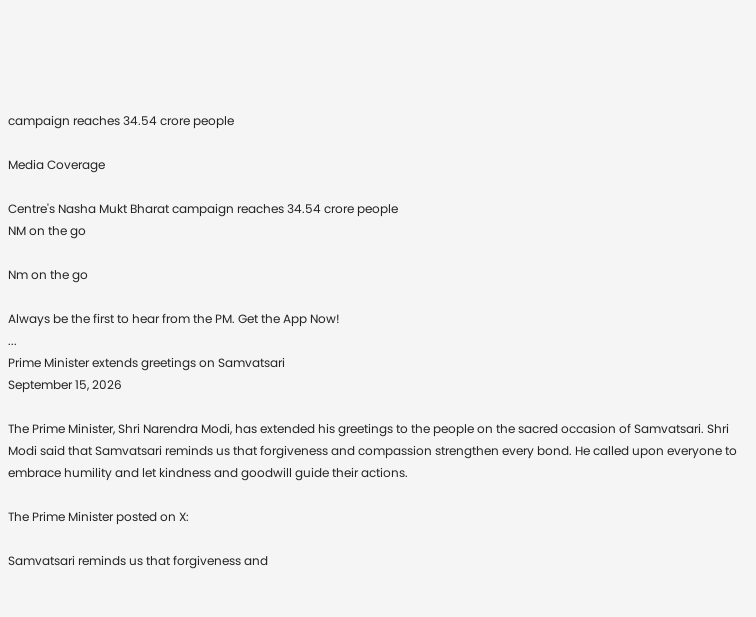campaign reaches 34.54 crore people

Media Coverage

Centre's Nasha Mukt Bharat campaign reaches 34.54 crore people
NM on the go

Nm on the go

Always be the first to hear from the PM. Get the App Now!
...
Prime Minister extends greetings on Samvatsari
September 15, 2026

The Prime Minister, Shri Narendra Modi, has extended his greetings to the people on the sacred occasion of Samvatsari. Shri Modi said that Samvatsari reminds us that forgiveness and compassion strengthen every bond. He called upon everyone to embrace humility and let kindness and goodwill guide their actions.

The Prime Minister posted on X:

Samvatsari reminds us that forgiveness and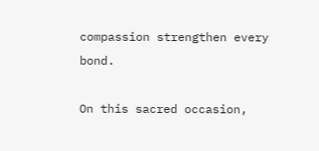compassion strengthen every bond.

On this sacred occasion,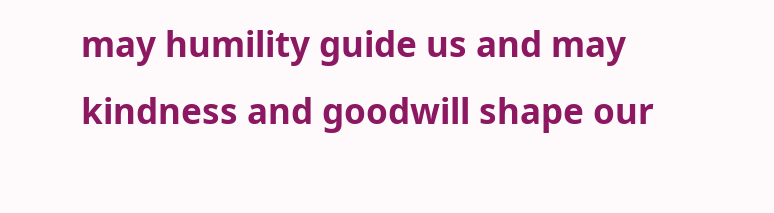may humility guide us and may kindness and goodwill shape our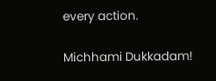every action.

Michhami Dukkadam!